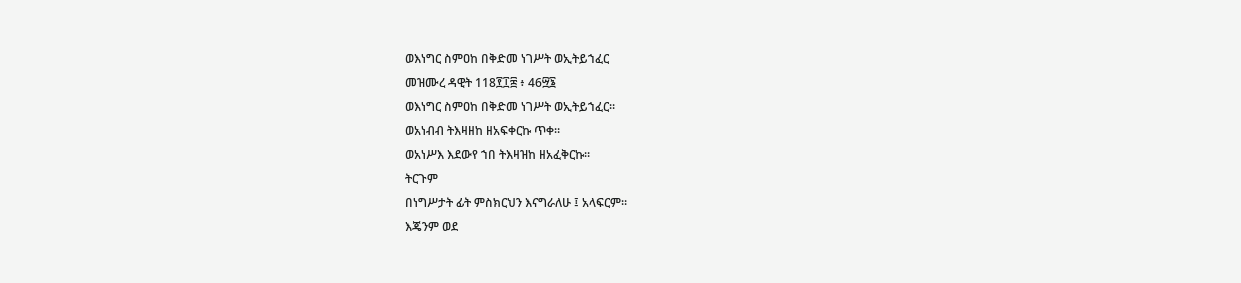ወእነግር ስምዐከ በቅድመ ነገሥት ወኢትይኀፈር
መዝሙረ ዳዊት 118፻፲፰ ፥ 46፵፮
ወእነግር ስምዐከ በቅድመ ነገሥት ወኢትይኀፈር።
ወአነብብ ትእዛዘከ ዘአፍቀርኩ ጥቀ።
ወአነሥእ እደውየ ኀበ ትእዛዝከ ዘአፈቅርኩ።
ትርጉም
በነግሥታት ፊት ምስክርህን እናግራለሁ ፤ አላፍርም።
እጄንም ወደ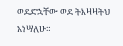ወደድኋቸው ወደ ትእዛዛትህ አነሣለሁ።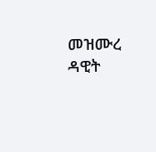መዝሙረ ዳዊት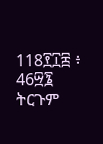118፻፲፰ ፥ 46፵፮
ትርጉም